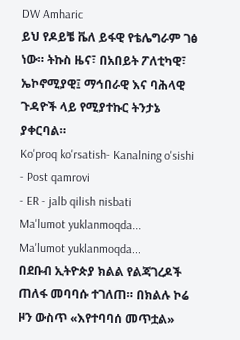DW Amharic
ይህ የዶይቼ ቬለ ይፋዊ የቴሌግራም ገፅ ነው። ትኩስ ዜና፣ በአበይት ፖለቲካዊ፣ ኤኮኖሚያዊ፤ ማኅበራዊ እና ባሕላዊ ጉዳዮች ላይ የሚያተኩር ትንታኔ ያቀርባል።
Ko'proq ko'rsatish- Kanalning o'sishi
- Post qamrovi
- ER - jalb qilish nisbati
Ma'lumot yuklanmoqda...
Ma'lumot yuklanmoqda...
በደቡብ ኢትዮጵያ ክልል የልጃገረዶች ጠለፋ መባባሱ ተገለጠ። በክልሉ ኮሬ ዞን ውስጥ «እየተባባሰ መጥቷል»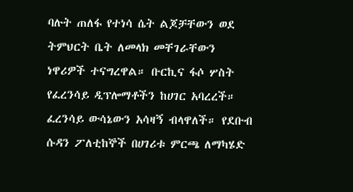ባሉት ጠለፋ የተነሳ ሴት ልጆቻቸውን ወደ ትምህርት ቤት ለመላክ መቸገራቸውን ነዋሪዎች ተናግረዋል። ቡርኪና ፋሶ ሦስት የፈረንሳይ ዲፕሎማቶችን ከሀገር አባረረች። ፈረንሳይ ውሳኔውን አሳዛኝ ብላዋለች። የደቡብ ሱዳን ፖለቲከኞች በሀገሪቱ ምርጫ ለማካሄድ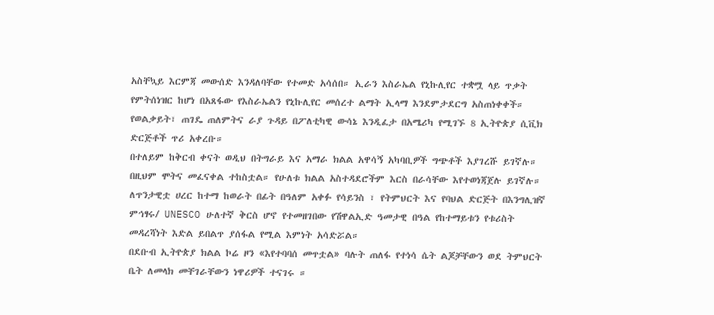አስቸኳይ እርምጃ መውሰድ እንዳለባቸው የተመድ አሳሰበ። ኢራን እስራኤል የኒኩሊየር ተቋሟ ላይ ጥቃት የምትሰነዝር ከሆነ በአጸፋው የእስራኤልን የኒኩሊየር መሰረተ ልማት ኢላማ እንደምታደርግ አስጠነቀቀች።
የወልቃይት፣ ጠገዴ ጠለምትና ራያ ጉዳይ በፖለቲካዊ ውሳኔ እንዲፈታ በአሜሪካ የሚገኙ 8 ኢትዮጵያ ሲቪክ ድርጅቶች ጥሪ አቀረቡ።
በተለይም ከቅርብ ቀናት ወዲህ በትግራይ እና አማራ ክልል አዋሳኝ አካባቢዎች ግጭቶች እያገረሹ ይገኛሉ። በዚህም ሞትና መፈናቀል ተከስቷል። የሁለቱ ክልል አስተዳደሮችም እርስ በራሳቸው እየተወነጃጀሉ ይገኛሉ።
ለጥንታዊቷ ሀረር ከተማ ከወራት በፊት በዓለም አቀፉ የሳይንስ ፣ የትምህርት እና የባህል ድርጅት በእንግሊዝኛ ምኅፃሩ/ UNESCO ሁለተኛ ቅርስ ሆኖ የተመዘገበው የሽዋልኢድ ዓመታዊ በዓል የከተማይቱን የቱሪስት መዳረሻነት እድል ይበልጥ ያሰፋል የሚል እምነት አሳድሯል።
በደቡብ ኢትዮጵያ ክልል ኮሬ ዞን «እየተባባሰ መጥቷል» ባሉት ጠለፋ የተነሳ ሴት ልጆቻቸውን ወደ ትምህርት ቤት ለመላክ መቸገራቸውን ነዋሪዎች ተናገሩ ።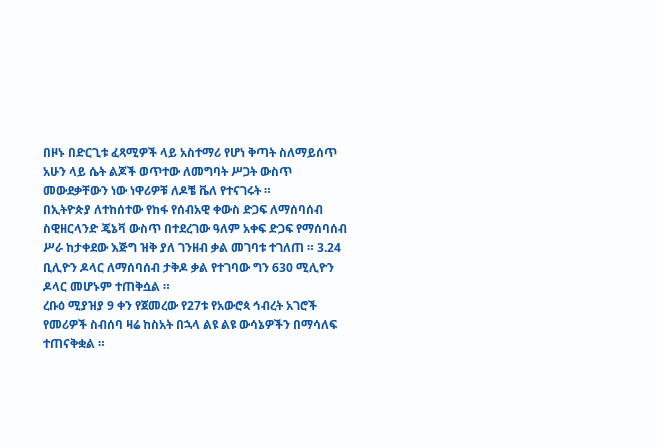በዞኑ በድርጊቱ ፈጻሚዎች ላይ አስተማሪ የሆነ ቅጣት ስለማይሰጥ አሁን ላይ ሴት ልጆች ወጥተው ለመግባት ሥጋት ውስጥ መውደቃቸውን ነው ነዋሪዎቹ ለዶቼ ቬለ የተናገሩት ።
በኢትዮጵያ ለተከሰተው የከፋ የሰብአዊ ቀውስ ድጋፍ ለማሰባሰብ ስዊዘርላንድ ጄኔቫ ውስጥ በተደረገው ዓለም አቀፍ ድጋፍ የማሰባሰብ ሥራ ከታቀደው እጅግ ዝቅ ያለ ገንዘብ ቃል መገባቱ ተገለጠ ። 3.24 ቢሊዮን ዶላር ለማሰባሰብ ታቅዶ ቃል የተገባው ግን 630 ሚሊዮን ዶላር መሆኑም ተጠቅሷል ።
ረቡዕ ሚያዝያ 9 ቀን የጀመረው የ27ቱ የአውሮጳ ኅብረት አገሮች የመሪዎች ስብሰባ ዛሬ ከስአት በኋላ ልዩ ልዩ ውሳኔዎችን በማሳለፍ ተጠናቅቋል ።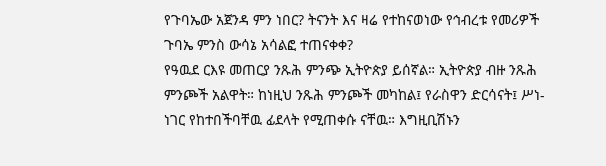የጉባኤው አጀንዳ ምን ነበር? ትናንት እና ዛሬ የተከናወነው የኅብረቱ የመሪዎች ጉባኤ ምንስ ውሳኔ አሳልፎ ተጠናቀቀ?
የዓዉደ ርእዩ መጠርያ ንጹሕ ምንጭ ኢትዮጵያ ይሰኛል። ኢትዮጵያ ብዙ ንጹሕ ምንጮች አልዋት። ከነዚህ ንጹሕ ምንጮች መካከል፤ የራስዋን ድርሳናት፤ ሥነ- ነገር የከተበችባቸዉ ፊደላት የሚጠቀሱ ናቸዉ። እግዚቢሽኑን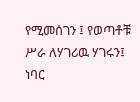የሚመሰገን ፤ የወጣቶቹ ሥራ ለሃገሪዉ ሃገሩን፤ ነባር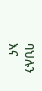ባህሉን እና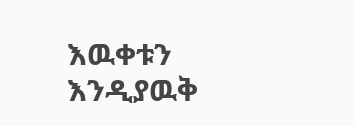እዉቀቱን እንዲያዉቅ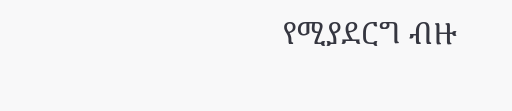የሚያደርግ ብዙ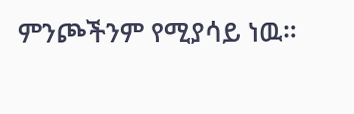ምንጮችንም የሚያሳይ ነዉ።